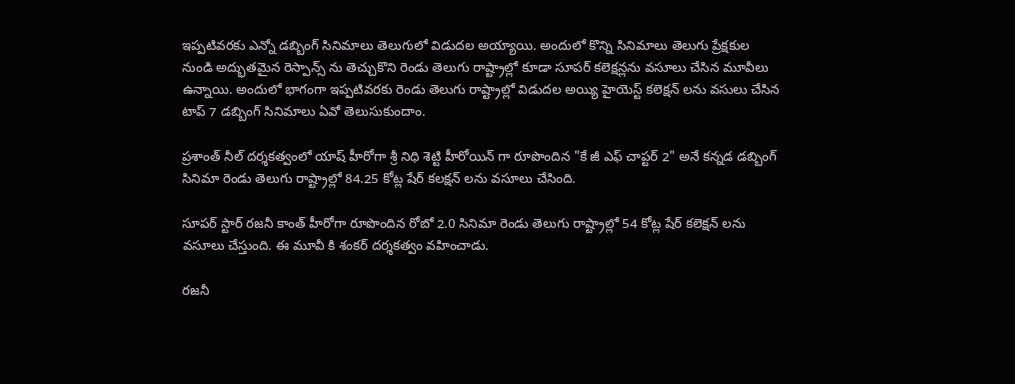ఇప్పటివరకు ఎన్నో డబ్బింగ్ సినిమాలు తెలుగులో విడుదల అయ్యాయి. అందులో కొన్ని సినిమాలు తెలుగు ప్రేక్షకుల నుండి అద్భుతమైన రెస్పాన్స్ ను తెచ్చుకొని రెండు తెలుగు రాష్ట్రాల్లో కూడా సూపర్ కలెక్షన్లను వసూలు చేసిన మూవీలు ఉన్నాయి. అందులో భాగంగా ఇప్పటివరకు రెండు తెలుగు రాష్ట్రాల్లో విడుదల అయ్యి హైయెస్ట్ కలెక్షన్ లను వసులు చేసిన టాప్ 7 డబ్బింగ్ సినిమాలు ఏవో తెలుసుకుందాం.

ప్రశాంత్ నీల్ దర్శకత్వంలో యాష్ హీరోగా శ్రీ నిధి శెట్టి హీరోయిన్ గా రూపొందిన "కే జీ ఎఫ్ చాప్టర్ 2" అనే కన్నడ డబ్బింగ్ సినిమా రెండు తెలుగు రాష్ట్రాల్లో 84.25 కోట్ల షేర్ కలక్షన్ లను వసూలు చేసింది.

సూపర్ స్టార్ రజనీ కాంత్ హీరోగా రూపొందిన రోబో 2.0 సినిమా రెండు తెలుగు రాష్ట్రాల్లో 54 కోట్ల షేర్ కలెక్షన్ లను వసూలు చేస్తుంది. ఈ మూవీ కి శంకర్ దర్శకత్వం వహించాడు.

రజనీ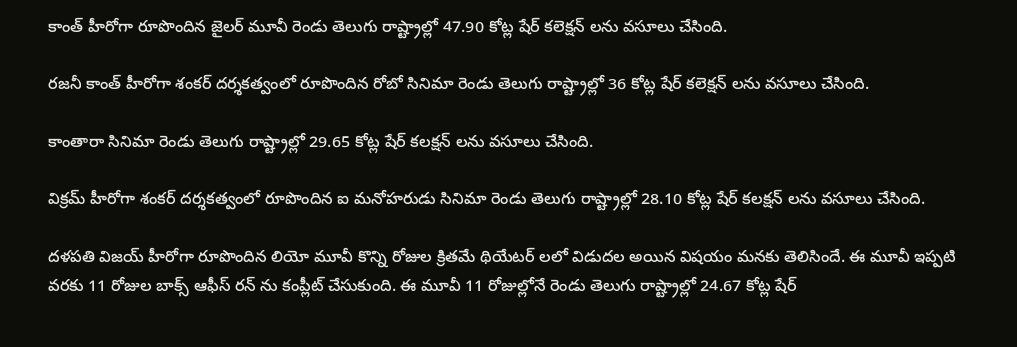కాంత్ హీరోగా రూపొందిన జైలర్ మూవీ రెండు తెలుగు రాష్ట్రాల్లో 47.90 కోట్ల షేర్ కలెక్షన్ లను వసూలు చేసింది.

రజనీ కాంత్ హీరోగా శంకర్ దర్శకత్వంలో రూపొందిన రోబో సినిమా రెండు తెలుగు రాష్ట్రాల్లో 36 కోట్ల షేర్ కలెక్షన్ లను వసూలు చేసింది.

కాంతారా సినిమా రెండు తెలుగు రాష్ట్రాల్లో 29.65 కోట్ల షేర్ కలక్షన్ లను వసూలు చేసింది.

విక్రమ్ హీరోగా శంకర్ దర్శకత్వంలో రూపొందిన ఐ మనోహరుడు సినిమా రెండు తెలుగు రాష్ట్రాల్లో 28.10 కోట్ల షేర్ కలక్షన్ లను వసూలు చేసింది.

దళపతి విజయ్ హీరోగా రూపొందిన లియో మూవీ కొన్ని రోజుల క్రితమే థియేటర్ లలో విడుదల అయిన విషయం మనకు తెలిసిందే. ఈ మూవీ ఇప్పటి వరకు 11 రోజుల బాక్స్ ఆఫీస్ రన్ ను కంప్లీట్ చేసుకుంది. ఈ మూవీ 11 రోజుల్లోనే రెండు తెలుగు రాష్ట్రాల్లో 24.67 కోట్ల షేర్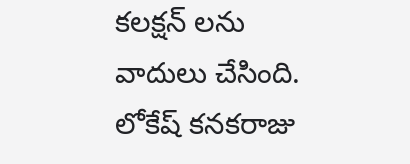కలక్షన్ లను వాదులు చేసింది. లోకేష్ కనకరాజు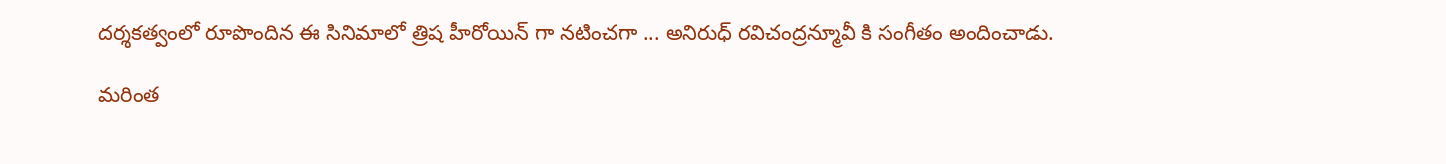దర్శకత్వంలో రూపొందిన ఈ సినిమాలో త్రిష హీరోయిన్ గా నటించగా ... అనిరుధ్ రవిచంద్రన్మూవీ కి సంగీతం అందించాడు.

మరింత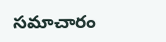సమాచారం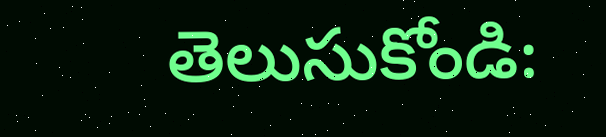తెలుసుకోండి: